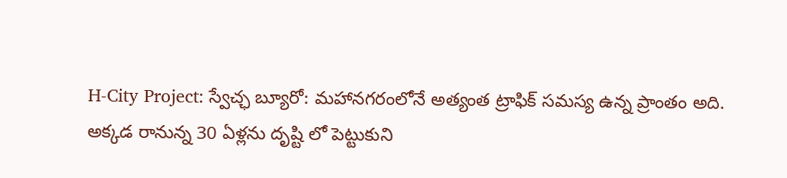H-City Project: స్వేచ్ఛ బ్యూరో: మహానగరంలోనే అత్యంత ట్రాఫిక్ సమస్య ఉన్న ప్రాంతం అది. అక్కడ రానున్న 30 ఏళ్లను దృష్టి లో పెట్టుకుని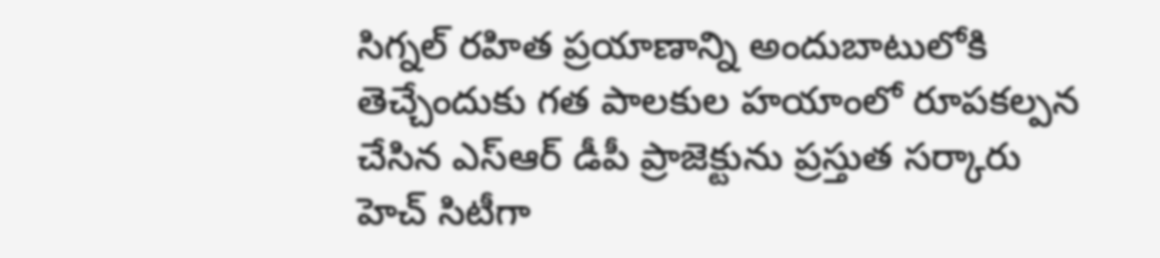సిగ్నల్ రహిత ప్రయాణాన్ని అందుబాటులోకి తెచ్చేందుకు గత పాలకుల హయాంలో రూపకల్పన చేసిన ఎస్ఆర్ డీపీ ప్రాజెక్టును ప్రస్తుత సర్కారు హెచ్ సిటీగా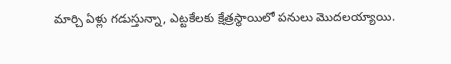మార్చి ఏళ్లు గడుస్తున్నా, ఎట్టకేలకు క్షేత్రస్థాయిలో పనులు మొదలయ్యాయి.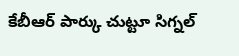కేబీఆర్ పార్కు చుట్టూ సిగ్నల్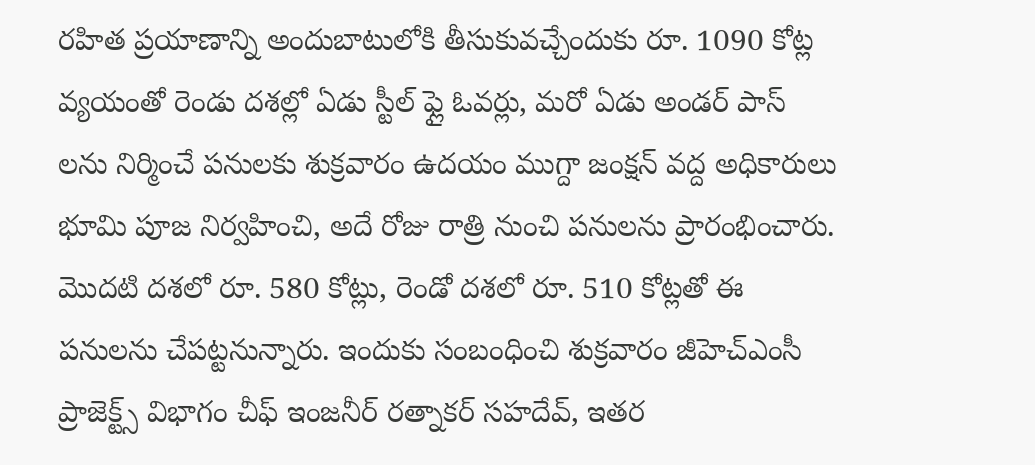రహిత ప్రయాణాన్ని అందుబాటులోకి తీసుకువచ్చేందుకు రూ. 1090 కోట్ల వ్యయంతో రెండు దశల్లో ఏడు స్టీల్ ఫ్లై ఓవర్లు, మరో ఏడు అండర్ పాస్ లను నిర్మించే పనులకు శుక్రవారం ఉదయం ముగ్దా జంక్షన్ వద్ద అధికారులు భూమి పూజ నిర్వహించి, అదే రోజు రాత్రి నుంచి పనులను ప్రారంభించారు.
మొదటి దశలో రూ. 580 కోట్లు, రెండో దశలో రూ. 510 కోట్లతో ఈ పనులను చేపట్టనున్నారు. ఇందుకు సంబంధించి శుక్రవారం జీహెచ్ఎంసీ ప్రాజెక్ట్స్ విభాగం చీఫ్ ఇంజనీర్ రత్నాకర్ సహదేవ్, ఇతర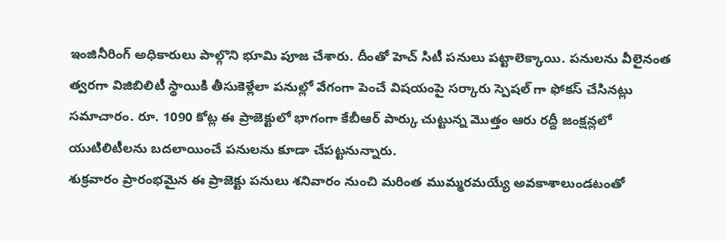ఇంజినీరింగ్ అధికారులు పాల్గొని భూమి పూజ చేశారు. దీంతో హెచ్ సిటీ పనులు పట్టాలెక్కాయి. పనులను వీలైనంత త్వరగా విజిబిలిటీ స్థాయికి తీసుకెళ్లేలా పనుల్లో వేగంగా పెంచే విషయంపై సర్కారు స్పెషల్ గా ఫోకస్ చేసినట్లు సమాచారం. రూ. 1090 కోట్ల ఈ ప్రాజెక్టులో భాగంగా కేబీఆర్ పార్కు చుట్టున్న మొత్తం ఆరు రద్దీ జంక్షన్లలో యుటిలిటీలను బదలాయించే పనులను కూడా చేపట్టనున్నారు.
శుక్రవారం ప్రారంభమైన ఈ ప్రాజెక్టు పనులు శనివారం నుంచి మరింత ముమ్మరమయ్యే అవకాశాలుండటంతో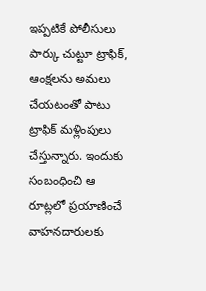ఇప్పటికే పోలీసులు పార్కు చుట్టూ ట్రాఫిక్, ఆంక్షలను అమలు చేయటంతో పాటు ట్రాఫిక్ మళ్లింపులు చేస్తున్నారు. ఇందుకు సంబంధించి ఆ రూట్లలో ప్రయాణించే వాహనదారులకు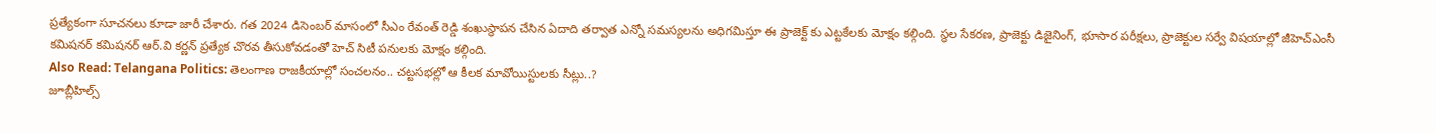ప్రత్యేకంగా సూచనలు కూడా జారీ చేశారు. గత 2024 డిసెంబర్ మాసంలో సీఎం రేవంత్ రెడ్డి శంఖుస్థాపన చేసిన ఏదాది తర్వాత ఎన్నో సమస్యలను అధిగమిస్తూ ఈ ప్రాజెక్ట్ కు ఎట్టకేలకు మోక్షం కల్గింది. స్థల సేకరణ, ప్రాజెక్టు డిజైనింగ్, భూసార పరీక్షలు, ప్రాజెక్టుల సర్వే విషయాల్లో జీహెచ్ఎంసీ కమిషనర్ కమిషనర్ ఆర్.వి కర్ణన్ ప్రత్యేక చొరవ తీసుకోవడంతో హెచ్ సిటీ పనులకు మోక్షం కల్గింది.
Also Read: Telangana Politics: తెలంగాణ రాజకీయాల్లో సంచలనం.. చట్టసభల్లో ఆ కీలక మావోయిస్టులకు సీట్లు..?
జూబ్లీహిల్స్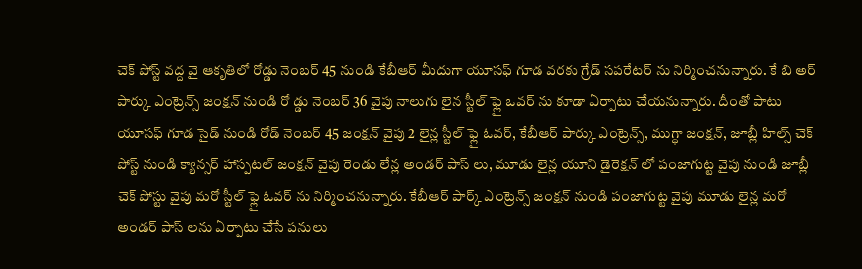చెక్ పోస్ట్ వద్ద వై ఆకృతిలో రోడ్డు నెంబర్ 45 నుండి కేబీఆర్ మీదుగా యూసఫ్ గూడ వరకు గ్రేడ్ సపరేటర్ ను నిర్మించనున్నారు. కే బి అర్ పార్కు ఎంట్రెన్స్ జంక్షన్ నుండి రో డ్డు నెంబర్ 36 వైపు నాలుగు లైన స్టీల్ ఫ్లై ఒవర్ ను కూడా ఏర్పాటు చేయనున్నారు. దీంతో పాటు యూసఫ్ గూడ సైడ్ నుండి రోడ్ నెంబర్ 45 జంక్షన్ వైపు 2 లైన్ల స్టీల్ ఫ్లై ఓవర్, కేబీఆర్ పార్కు ఎంట్రెన్స్, ముగ్ధా జంక్షన్, జూబ్లీ హిల్స్ చెక్ పోస్ట్ నుండి క్యాన్సర్ హాస్పటల్ జంక్షన్ వైపు రెండు లేన్ల అండర్ పాస్ లు, మూడు లైన్ల యూని డైరెక్షన్ లో పంజాగుట్ట వైపు నుండి జూబ్లీ చెక్ పోస్టు వైపు మరో స్టీల్ ఫ్లై ఓవర్ ను నిర్మించనున్నారు. కేబీఆర్ పార్క్ ఎంట్రెన్స్ జంక్షన్ నుండి పంజాగుట్ట వైపు మూడు లైన్ల మరో అండర్ పాస్ లను ఏర్పాటు చేసే పనులు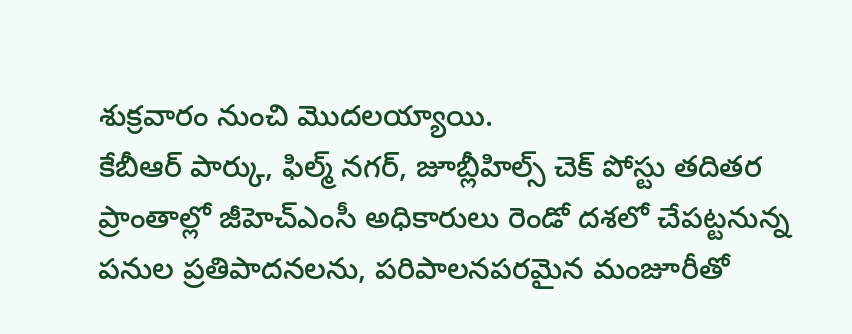శుక్రవారం నుంచి మొదలయ్యాయి.
కేబీఆర్ పార్కు, ఫిల్మ్ నగర్, జూబ్లీహిల్స్ చెక్ పోస్టు తదితర ప్రాంతాల్లో జీహెచ్ఎంసీ అధికారులు రెండో దశలో చేపట్టనున్న పనుల ప్రతిపాదనలను, పరిపాలనపరమైన మంజూరీతో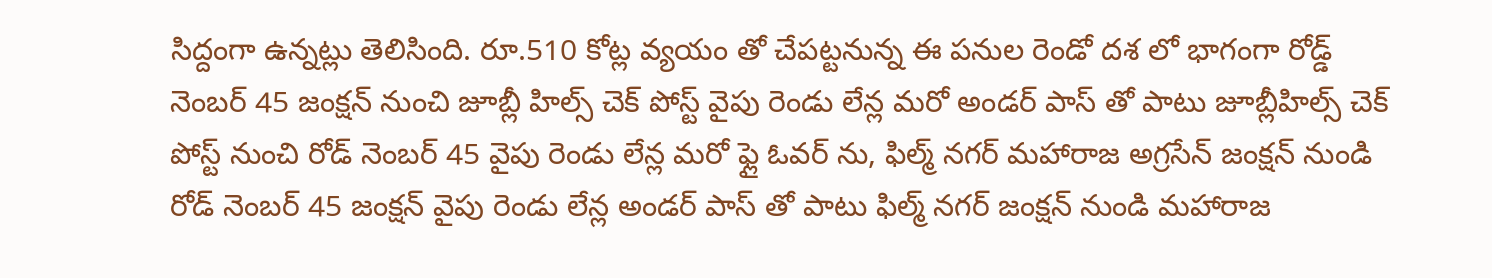సిద్దంగా ఉన్నట్లు తెలిసింది. రూ.510 కోట్ల వ్యయం తో చేపట్టనున్న ఈ పనుల రెండో దశ లో భాగంగా రోడ్డ్ నెంబర్ 45 జంక్షన్ నుంచి జూబ్లీ హిల్స్ చెక్ పోస్ట్ వైపు రెండు లేన్ల మరో అండర్ పాస్ తో పాటు జూబ్లీహిల్స్ చెక్ పోస్ట్ నుంచి రోడ్ నెంబర్ 45 వైపు రెండు లేన్ల మరో ఫ్లై ఓవర్ ను, ఫిల్మ్ నగర్ మహారాజ అగ్రసేన్ జంక్షన్ నుండి రోడ్ నెంబర్ 45 జంక్షన్ వైపు రెండు లేన్ల అండర్ పాస్ తో పాటు ఫిల్మ్ నగర్ జంక్షన్ నుండి మహారాజ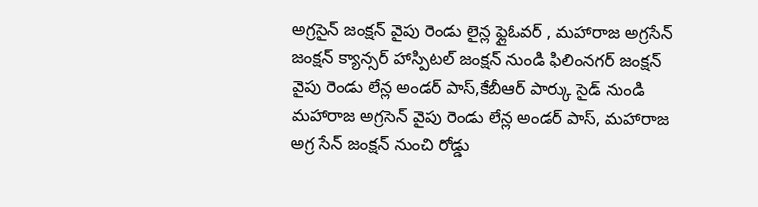అగ్రసైన్ జంక్షన్ వైపు రెండు లైన్ల ఫ్లైఓవర్ , మహారాజ అగ్రసేన్ జంక్షన్ క్యాన్సర్ హాస్పిటల్ జంక్షన్ నుండి ఫిలింనగర్ జంక్షన్ వైపు రెండు లేన్ల అండర్ పాస్,కేబీఆర్ పార్కు సైడ్ నుండి మహారాజ అగ్రసెన్ వైపు రెండు లేన్ల అండర్ పాస్, మహారాజ అగ్ర సేన్ జంక్షన్ నుంచి రోడ్డు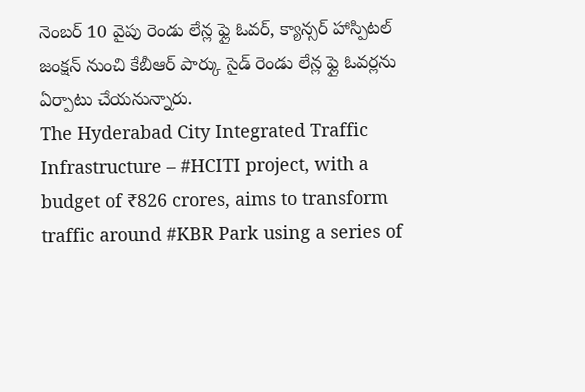నెంబర్ 10 వైపు రెండు లేన్ల ఫ్లై ఓవర్, క్యాన్సర్ హాస్పిటల్ జంక్షన్ నుంచి కేబీఆర్ పార్కు సైడ్ రెండు లేన్ల ఫ్లై ఓవర్లను ఏర్పాటు చేయనున్నారు.
The Hyderabad City Integrated Traffic Infrastructure – #HCITI project, with a budget of ₹826 crores, aims to transform traffic around #KBR Park using a series of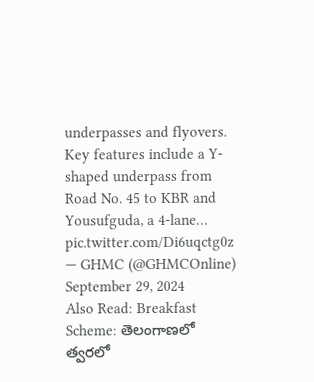underpasses and flyovers. Key features include a Y-shaped underpass from Road No. 45 to KBR and Yousufguda, a 4-lane… pic.twitter.com/Di6uqctg0z
— GHMC (@GHMCOnline) September 29, 2024
Also Read: Breakfast Scheme: తెలంగాణలో త్వరలో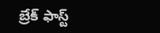బ్రేక్ ఫాస్ట్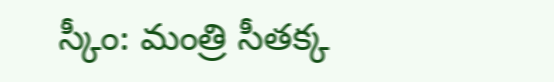స్కీం: మంత్రి సీతక్క